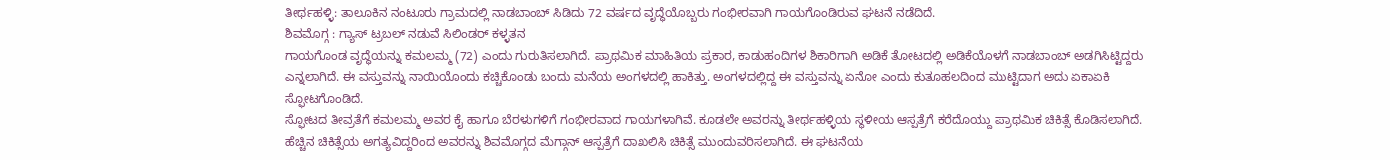ತೀರ್ಥಹಳ್ಳಿ: ತಾಲೂಕಿನ ನಂಟೂರು ಗ್ರಾಮದಲ್ಲಿ ನಾಡಬಾಂಬ್ ಸಿಡಿದು 72 ವರ್ಷದ ವೃದ್ಧೆಯೊಬ್ಬರು ಗಂಭೀರವಾಗಿ ಗಾಯಗೊಂಡಿರುವ ಘಟನೆ ನಡೆದಿದೆ.
ಶಿವಮೊಗ್ಗ : ಗ್ಯಾಸ್ ಟ್ರಬಲ್ ನಡುವೆ ಸಿಲಿಂಡರ್ ಕಳ್ಳತನ
ಗಾಯಗೊಂಡ ವೃದ್ಧೆಯನ್ನು ಕಮಲಮ್ಮ (72) ಎಂದು ಗುರುತಿಸಲಾಗಿದೆ. ಪ್ರಾಥಮಿಕ ಮಾಹಿತಿಯ ಪ್ರಕಾರ, ಕಾಡುಹಂದಿಗಳ ಶಿಕಾರಿಗಾಗಿ ಅಡಿಕೆ ತೋಟದಲ್ಲಿ ಅಡಿಕೆಯೊಳಗೆ ನಾಡಬಾಂಬ್ ಅಡಗಿಸಿಟ್ಟಿದ್ದರು ಎನ್ನಲಾಗಿದೆ. ಈ ವಸ್ತುವನ್ನು ನಾಯಿಯೊಂದು ಕಚ್ಚಿಕೊಂಡು ಬಂದು ಮನೆಯ ಅಂಗಳದಲ್ಲಿ ಹಾಕಿತ್ತು. ಅಂಗಳದಲ್ಲಿದ್ದ ಈ ವಸ್ತುವನ್ನು ಏನೋ ಎಂದು ಕುತೂಹಲದಿಂದ ಮುಟ್ಟಿದಾಗ ಅದು ಏಕಾಏಕಿ ಸ್ಫೋಟಗೊಂಡಿದೆ.
ಸ್ಫೋಟದ ತೀವ್ರತೆಗೆ ಕಮಲಮ್ಮ ಅವರ ಕೈ ಹಾಗೂ ಬೆರಳುಗಳಿಗೆ ಗಂಭೀರವಾದ ಗಾಯಗಳಾಗಿವೆ. ಕೂಡಲೇ ಅವರನ್ನು ತೀರ್ಥಹಳ್ಳಿಯ ಸ್ಥಳೀಯ ಆಸ್ಪತ್ರೆಗೆ ಕರೆದೊಯ್ದು ಪ್ರಾಥಮಿಕ ಚಿಕಿತ್ಸೆ ಕೊಡಿಸಲಾಗಿದೆ. ಹೆಚ್ಚಿನ ಚಿಕಿತ್ಸೆಯ ಅಗತ್ಯವಿದ್ದರಿಂದ ಅವರನ್ನು ಶಿವಮೊಗ್ಗದ ಮೆಗ್ಗಾನ್ ಆಸ್ಪತ್ರೆಗೆ ದಾಖಲಿಸಿ ಚಿಕಿತ್ಸೆ ಮುಂದುವರಿಸಲಾಗಿದೆ. ಈ ಘಟನೆಯ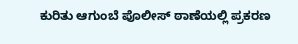ಕುರಿತು ಆಗುಂಬೆ ಪೊಲೀಸ್ ಠಾಣೆಯಲ್ಲಿ ಪ್ರಕರಣ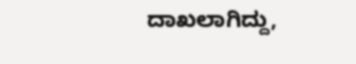ದಾಖಲಾಗಿದ್ದು,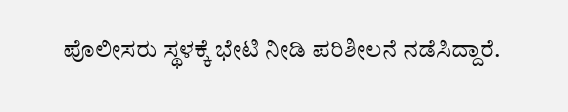ಪೊಲೀಸರು ಸ್ಥಳಕ್ಕೆ ಭೇಟಿ ನೀಡಿ ಪರಿಶೀಲನೆ ನಡೆಸಿದ್ದಾರೆ.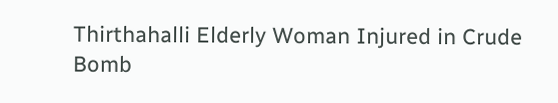Thirthahalli Elderly Woman Injured in Crude Bomb